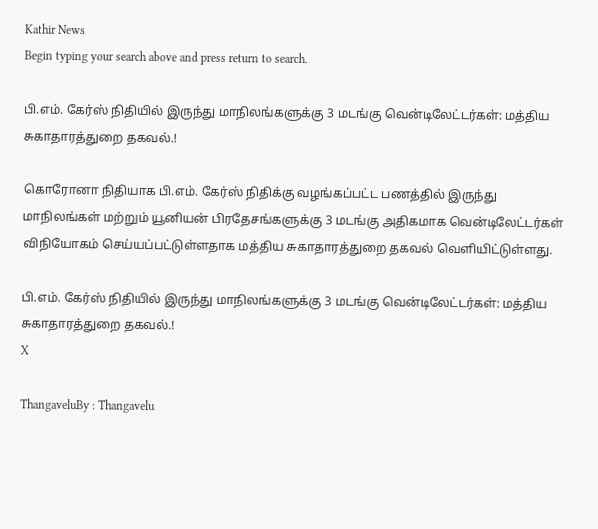Kathir News
Begin typing your search above and press return to search.

பி.எம். கேர்ஸ் நிதியில் இருந்து மாநிலங்களுக்கு 3 மடங்கு வென்டிலேட்டர்கள்: மத்திய சுகாதாரத்துறை தகவல்.!

கொரோனா நிதியாக பி.எம். கேர்ஸ் நிதிக்கு வழங்கப்பட்ட பணத்தில் இருந்து மாநிலங்கள் மற்றும் யூனியன் பிரதேசங்களுக்கு 3 மடங்கு அதிகமாக வென்டிலேட்டர்கள் விநியோகம் செய்யப்பட்டுள்ளதாக மத்திய சுகாதாரத்துறை தகவல் வெளியிட்டுள்ளது.

பி.எம். கேர்ஸ் நிதியில் இருந்து மாநிலங்களுக்கு 3 மடங்கு வென்டிலேட்டர்கள்: மத்திய சுகாதாரத்துறை தகவல்.!
X

ThangaveluBy : Thangavelu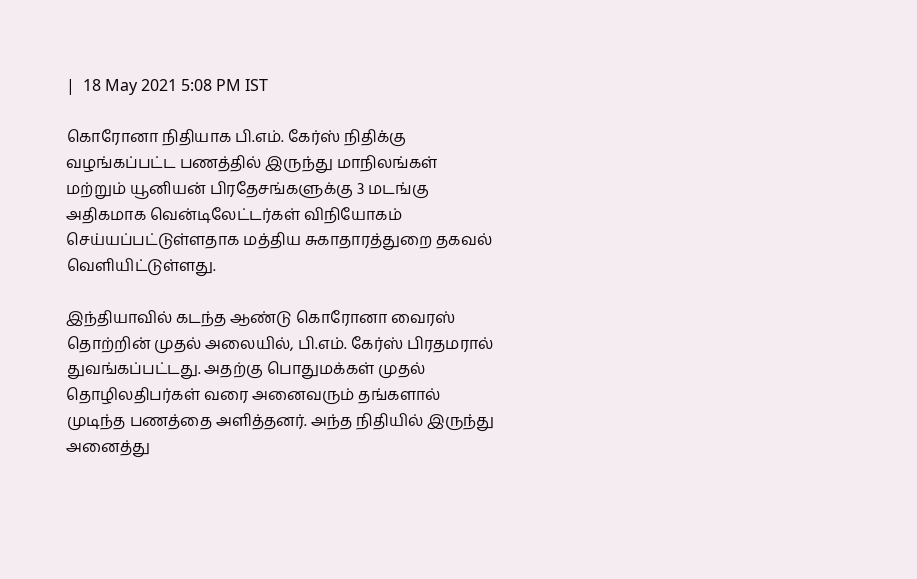|  18 May 2021 5:08 PM IST

கொரோனா நிதியாக பி.எம். கேர்ஸ் நிதிக்கு வழங்கப்பட்ட பணத்தில் இருந்து மாநிலங்கள் மற்றும் யூனியன் பிரதேசங்களுக்கு 3 மடங்கு அதிகமாக வென்டிலேட்டர்கள் விநியோகம் செய்யப்பட்டுள்ளதாக மத்திய சுகாதாரத்துறை தகவல் வெளியிட்டுள்ளது.

இந்தியாவில் கடந்த ஆண்டு கொரோனா வைரஸ் தொற்றின் முதல் அலையில், பி.எம். கேர்ஸ் பிரதமரால் துவங்கப்பட்டது. அதற்கு பொதுமக்கள் முதல் தொழிலதிபர்கள் வரை அனைவரும் தங்களால் முடிந்த பணத்தை அளித்தனர். அந்த நிதியில் இருந்து அனைத்து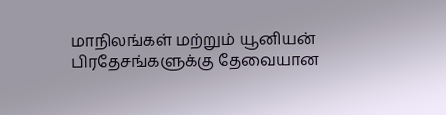மாநிலங்கள் மற்றும் யூனியன் பிரதேசங்களுக்கு தேவையான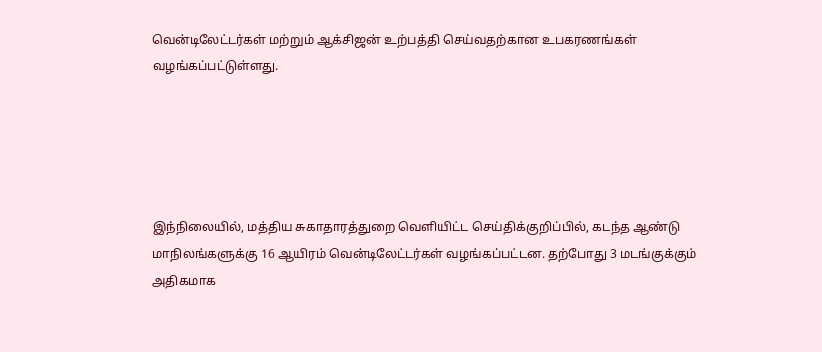வென்டிலேட்டர்கள் மற்றும் ஆக்சிஜன் உற்பத்தி செய்வதற்கான உபகரணங்கள் வழங்கப்பட்டுள்ளது.





இந்நிலையில், மத்திய சுகாதாரத்துறை வெளியிட்ட செய்திக்குறிப்பில், கடந்த ஆண்டு மாநிலங்களுக்கு 16 ஆயிரம் வென்டிலேட்டர்கள் வழங்கப்பட்டன. தற்போது 3 மடங்குக்கும் அதிகமாக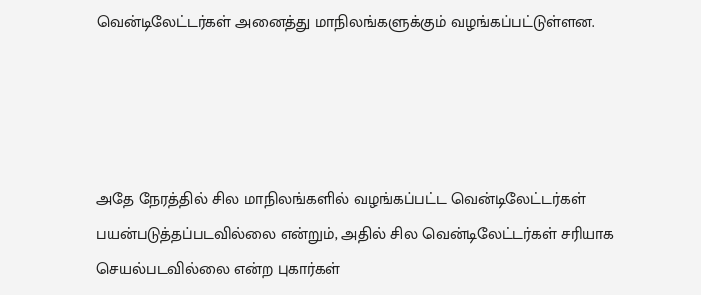வென்டிலேட்டர்கள் அனைத்து மாநிலங்களுக்கும் வழங்கப்பட்டுள்ளன.




அதே நேரத்தில் சில மாநிலங்களில் வழங்கப்பட்ட வென்டிலேட்டர்கள் பயன்படுத்தப்படவில்லை என்றும், அதில் சில வென்டிலேட்டர்கள் சரியாக செயல்படவில்லை என்ற புகார்கள்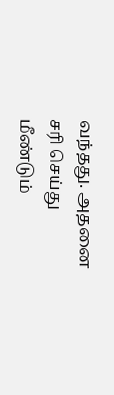வந்தது. அதனை சரி செய்து மீண்டும்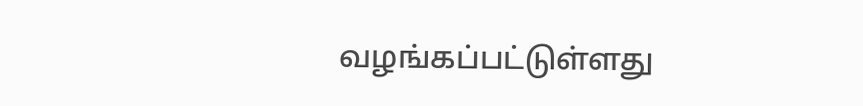வழங்கப்பட்டுள்ளது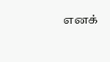எனக்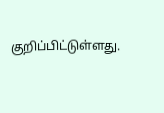குறிப்பிட்டுள்ளது.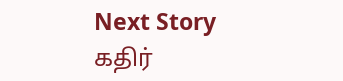Next Story
கதிர்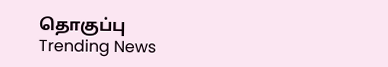தொகுப்பு
Trending News